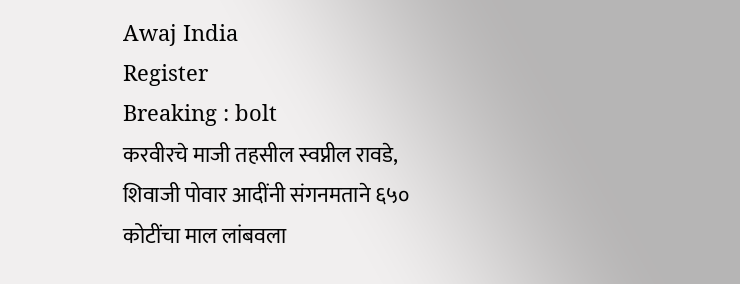Awaj India
Register
Breaking : bolt
करवीरचे माजी तहसील स्वप्नील रावडे, शिवाजी पोवार आदींनी संगनमताने ६५० कोटींचा माल लांबवला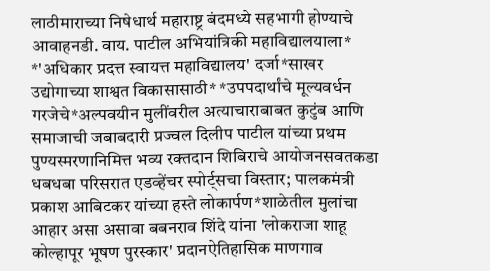लाठीमाराच्या निषेधार्थ महाराष्ट्र बंदमध्ये सहभागी होण्याचे आवाहनडी. वाय. पाटील अभियांत्रिकी महाविद्यालयाला* *'अधिकार प्रदत्त स्वायत्त महाविद्यालय' दर्जा*साखर उद्योगाच्या शाश्वत विकासासाठी* *उपपदार्थांचे मूल्यवर्धन गरजेचे*अल्पवयीन मुलींवरील अत्याचाराबाबत कुटुंब आणि समाजाची जबाबदारी प्रज्वल दिलीप पाटील यांच्या प्रथम पुण्यस्मरणानिमित्त भव्य रक्तदान शिबिराचे आयोजनसवतकडा धबधबा परिसरात एडव्हेंचर स्पोर्ट्सचा विस्तार; पालकमंत्री प्रकाश आबिटकर यांच्या हस्ते लोकार्पण*शाळेतील मुलांचा आहार असा असावा बबनराव शिंदे यांना 'लोकराजा शाहू कोल्हापूर भूषण पुरस्कार' प्रदानऐतिहासिक माणगाव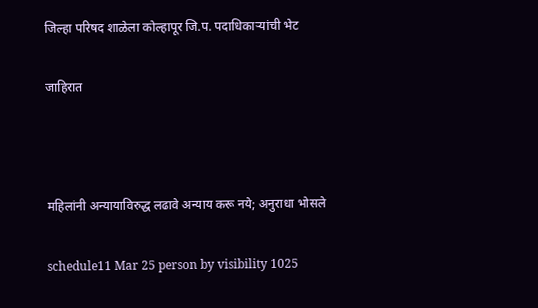जिल्हा परिषद शाळेला कोल्हापूर जि.प. पदाधिकाऱ्यांची भेट

जाहिरात



महिलांनी अन्यायाविरुद्ध लढावे अन्याय करू नये; अनुराधा भोसले

schedule11 Mar 25 person by visibility 1025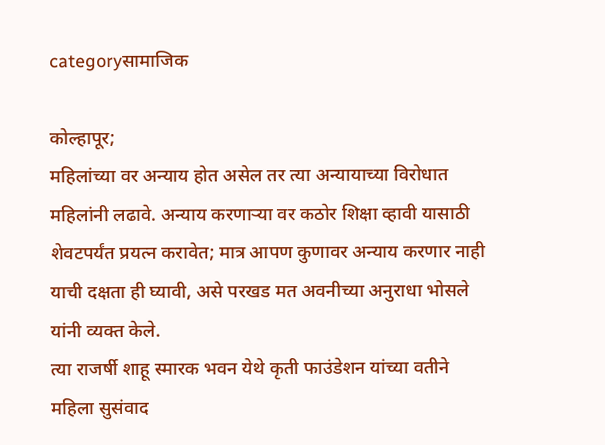categoryसामाजिक

कोल्हापूर;
महिलांच्या वर अन्याय होत असेल तर त्या अन्यायाच्या विरोधात महिलांनी लढावे. अन्याय करणाऱ्या वर कठोर शिक्षा व्हावी यासाठी शेवटपर्यंत प्रयत्न करावेत; मात्र आपण कुणावर अन्याय करणार नाही याची दक्षता ही घ्यावी, असे परखड मत अवनीच्या अनुराधा भोसले यांनी व्यक्त केले.
त्या राजर्षी शाहू स्मारक भवन येथे कृती फाउंडेशन यांच्या वतीने महिला सुसंवाद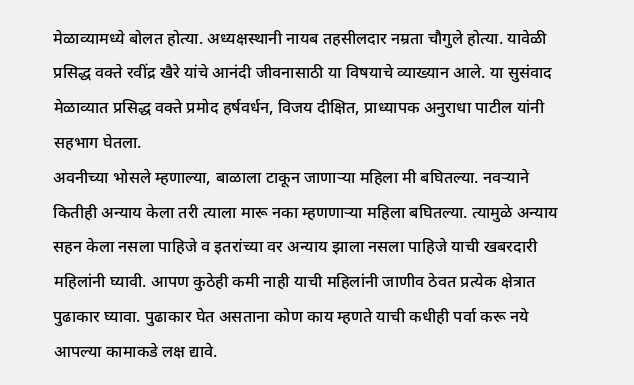मेळाव्यामध्ये बोलत होत्या. अध्यक्षस्थानी नायब तहसीलदार नम्रता चौगुले होत्या. यावेळी प्रसिद्ध वक्ते रवींद्र खैरे यांचे आनंदी जीवनासाठी या विषयाचे व्याख्यान आले. या सुसंवाद मेळाव्यात प्रसिद्ध वक्ते प्रमोद हर्षवर्धन, विजय दीक्षित, प्राध्यापक अनुराधा पाटील यांनी सहभाग घेतला.
अवनीच्या भोसले म्हणाल्या, बाळाला टाकून जाणाऱ्या महिला मी बघितल्या. नवऱ्याने कितीही अन्याय केला तरी त्याला मारू नका म्हणणाऱ्या महिला बघितल्या. त्यामुळे अन्याय सहन केला नसला पाहिजे व इतरांच्या वर अन्याय झाला नसला पाहिजे याची खबरदारी महिलांनी घ्यावी. आपण कुठेही कमी नाही याची महिलांनी जाणीव ठेवत प्रत्येक क्षेत्रात पुढाकार घ्यावा. पुढाकार घेत असताना कोण काय म्हणते याची कधीही पर्वा करू नये आपल्या कामाकडे लक्ष द्यावे.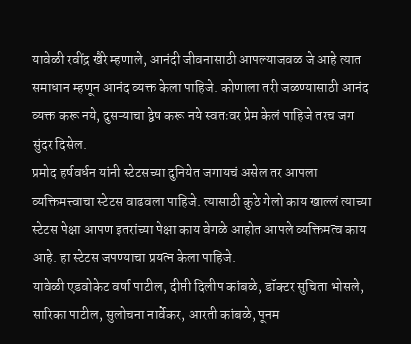यावेळी रवींद्र खैरे म्हणाले, आनंदी जीवनासाठी आपल्याजवळ जे आहे त्यात समाधान म्हणून आनंद व्यक्त केला पाहिजे. कोणाला तरी जळण्यासाठी आनंद व्यक्त करू नये, दुसऱ्याचा द्वेष करू नये स्वतःवर प्रेम केलं पाहिजे तरच जग सुंदर दिसेल.
प्रमोद हर्षवर्धन यांनी स्टेटसच्या दुनियेत जगायचं असेल तर आपला व्यक्तिमत्त्वाचा स्टेटस वाढवला पाहिजे. त्यासाठी कुठे गेलो काय खाल्लं त्याच्या स्टेटस पेक्षा आपण इतरांच्या पेक्षा काय वेगळे आहोत आपले व्यक्तिमत्व काय आहे. हा स्टेटस जपण्याचा प्रयत्न केला पाहिजे.
यावेळी एडवोकेट वर्षा पाटील, दीप्ती दिलीप कांबळे, डॉक्टर सुचिता भोसले, सारिका पाटील, सुलोचना नार्वेकर, आरती कांबळे, पूनम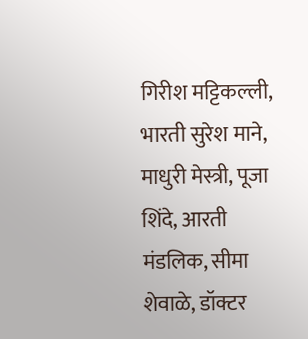गिरीश मट्टिकल्ली, भारती सुरेश माने, माधुरी मेस्त्री, पूजा शिंदे, आरती मंडलिक, सीमा शेवाळे, डॉक्टर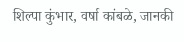शिल्पा कुंभार, वर्षा कांबळे, जानकी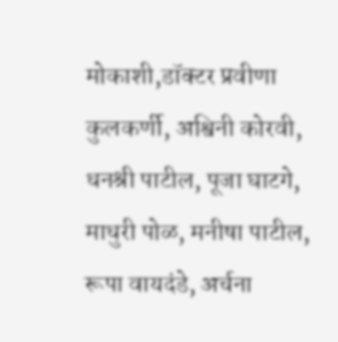मोकाशी,डॉक्टर प्रवीणा कुलकर्णी, अश्विनी कोरवी, धनश्री पाटील, पूजा घाटगे, माधुरी पोळ, मनीषा पाटील, रूपा वायदंडे, अर्चना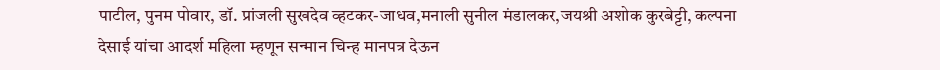पाटील, पुनम पोवार, डॉ. प्रांजली सुखदेव व्हटकर-जाधव,मनाली सुनील मंडालकर,जयश्री अशोक कुरबेट्टी, कल्पना देसाई यांचा आदर्श महिला म्हणून सन्मान चिन्ह मानपत्र देऊन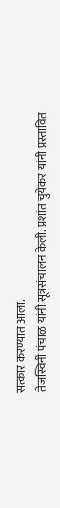सत्कार करण्यात आला.
तेजस्विनी पंचाळ यांनी सूत्रसंचालन केली. प्रशांत चुयेकर यांनी प्रस्तावित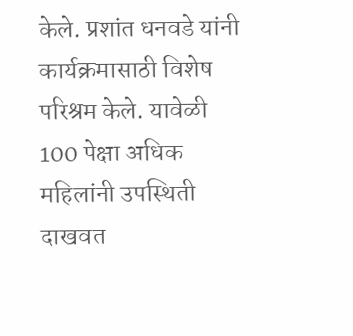केले. प्रशांत धनवडे यांनी कार्यक्रमासाठी विशेष परिश्रम केले. यावेळी 100 पेक्षा अधिक महिलांनी उपस्थिती दाखवत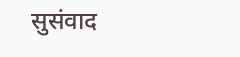सुसंवाद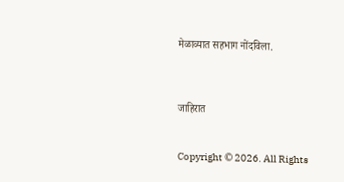मेळाव्यात सहभाग नोंदविला.



जाहिरात


Copyright © 2026. All Rights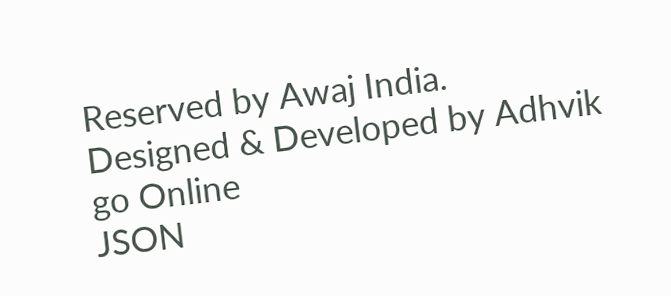Reserved by Awaj India.
Designed & Developed by Adhvik go Online
JSON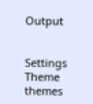Output


Settings
Theme
themes